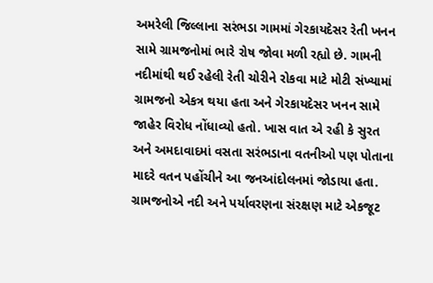અમરેલી જિલ્લાના સરંભડા ગામમાં ગેરકાયદેસર રેતી ખનન સામે ગ્રામજનોમાં ભારે રોષ જોવા મળી રહ્યો છે. ગામની નદીમાંથી થઈ રહેલી રેતી ચોરીને રોકવા માટે મોટી સંખ્યામાં ગ્રામજનો એકત્ર થયા હતા અને ગેરકાયદેસર ખનન સામે જાહેર વિરોધ નોંધાવ્યો હતો. ખાસ વાત એ રહી કે સુરત અને અમદાવાદમાં વસતા સરંભડાના વતનીઓ પણ પોતાના માદરે વતન પહોંચીને આ જનઆંદોલનમાં જોડાયા હતા. ગ્રામજનોએ નદી અને પર્યાવરણના સંરક્ષણ માટે એકજૂટ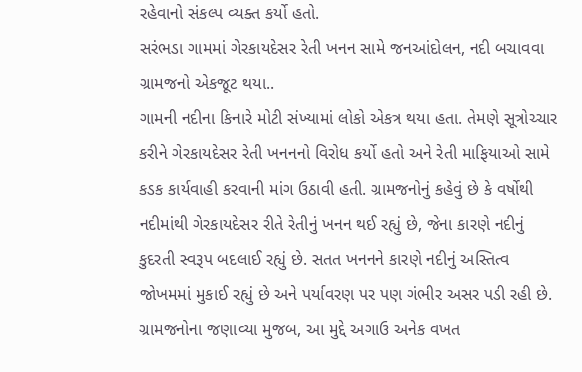રહેવાનો સંકલ્પ વ્યક્ત કર્યો હતો.
સરંભડા ગામમાં ગેરકાયદેસર રેતી ખનન સામે જનઆંદોલન, નદી બચાવવા ગ્રામજનો એકજૂટ થયા..
ગામની નદીના કિનારે મોટી સંખ્યામાં લોકો એકત્ર થયા હતા. તેમણે સૂત્રોચ્ચાર કરીને ગેરકાયદેસર રેતી ખનનનો વિરોધ કર્યો હતો અને રેતી માફિયાઓ સામે કડક કાર્યવાહી કરવાની માંગ ઉઠાવી હતી. ગ્રામજનોનું કહેવું છે કે વર્ષોથી નદીમાંથી ગેરકાયદેસર રીતે રેતીનું ખનન થઈ રહ્યું છે, જેના કારણે નદીનું કુદરતી સ્વરૂપ બદલાઈ રહ્યું છે. સતત ખનનને કારણે નદીનું અસ્તિત્વ જોખમમાં મુકાઈ રહ્યું છે અને પર્યાવરણ પર પણ ગંભીર અસર પડી રહી છે.
ગ્રામજનોના જણાવ્યા મુજબ, આ મુદ્દે અગાઉ અનેક વખત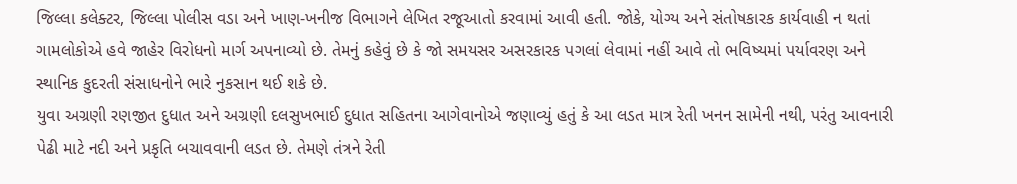જિલ્લા કલેક્ટર, જિલ્લા પોલીસ વડા અને ખાણ-ખનીજ વિભાગને લેખિત રજૂઆતો કરવામાં આવી હતી. જોકે, યોગ્ય અને સંતોષકારક કાર્યવાહી ન થતાં ગામલોકોએ હવે જાહેર વિરોધનો માર્ગ અપનાવ્યો છે. તેમનું કહેવું છે કે જો સમયસર અસરકારક પગલાં લેવામાં નહીં આવે તો ભવિષ્યમાં પર્યાવરણ અને સ્થાનિક કુદરતી સંસાધનોને ભારે નુકસાન થઈ શકે છે.
યુવા અગ્રણી રણજીત દુધાત અને અગ્રણી દલસુખભાઈ દુધાત સહિતના આગેવાનોએ જણાવ્યું હતું કે આ લડત માત્ર રેતી ખનન સામેની નથી, પરંતુ આવનારી પેઢી માટે નદી અને પ્રકૃતિ બચાવવાની લડત છે. તેમણે તંત્રને રેતી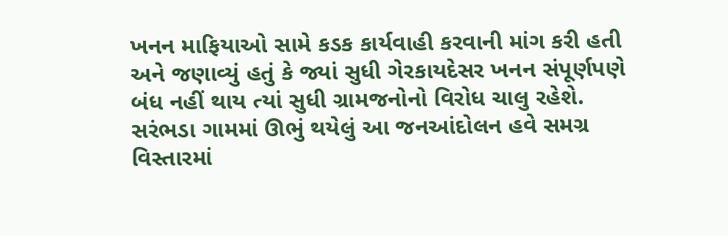ખનન માફિયાઓ સામે કડક કાર્યવાહી કરવાની માંગ કરી હતી અને જણાવ્યું હતું કે જ્યાં સુધી ગેરકાયદેસર ખનન સંપૂર્ણપણે બંધ નહીં થાય ત્યાં સુધી ગ્રામજનોનો વિરોધ ચાલુ રહેશે.
સરંભડા ગામમાં ઊભું થયેલું આ જનઆંદોલન હવે સમગ્ર વિસ્તારમાં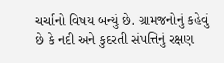ચર્ચાનો વિષય બન્યું છે. ગ્રામજનોનું કહેવું છે કે નદી અને કુદરતી સંપત્તિનું રક્ષણ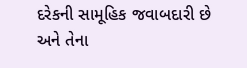દરેકની સામૂહિક જવાબદારી છે અને તેના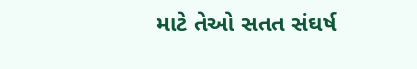માટે તેઓ સતત સંઘર્ષ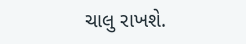ચાલુ રાખશે.